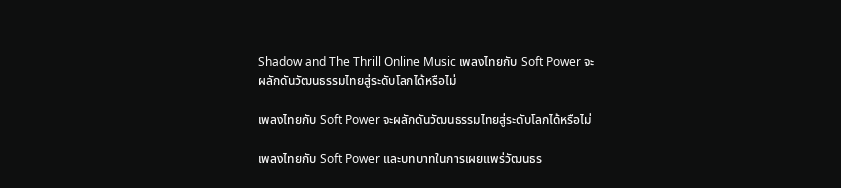Shadow and The Thrill Online Music เพลงไทยกับ Soft Power จะผลักดันวัฒนธรรมไทยสู่ระดับโลกได้หรือไม่

เพลงไทยกับ Soft Power จะผลักดันวัฒนธรรมไทยสู่ระดับโลกได้หรือไม่

เพลงไทยกับ Soft Power และบทบาทในการเผยแพร่วัฒนธร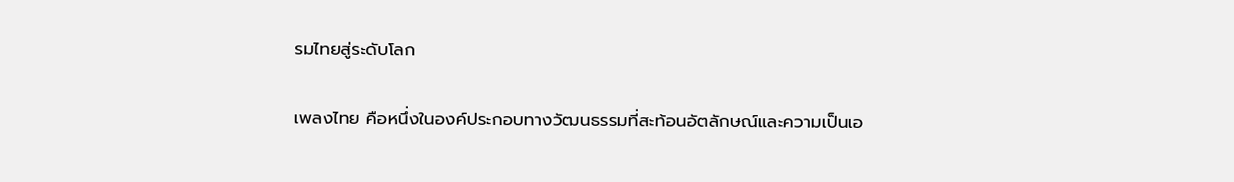รมไทยสู่ระดับโลก

เพลงไทย คือหนึ่งในองค์ประกอบทางวัฒนธรรมที่สะท้อนอัตลักษณ์และความเป็นเอ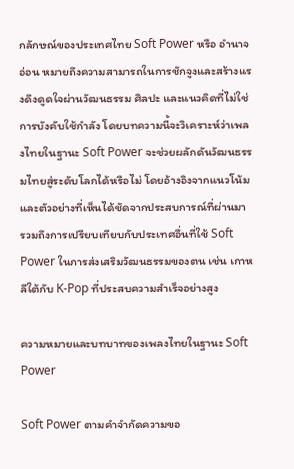กลักษณ์ของประเทศไทย Soft Power หรือ อำนาจอ่อน หมายถึงความสามารถในการชักจูงและสร้างแรงดึงดูดใจผ่านวัฒนธรรม ศิลปะ และแนวคิดที่ไม่ใช่การบังคับใช้กำลัง โดยบทความนี้จะวิเคราะห์ว่าเพลงไทยในฐานะ Soft Power จะช่วยผลักดันวัฒนธรรมไทยสู่ระดับโลกได้หรือไม่ โดยอ้างอิงจากแนวโน้มและตัวอย่างที่เห็นได้ชัดจากประสบการณ์ที่ผ่านมา รวมถึงการเปรียบเทียบกับประเทศอื่นที่ใช้ Soft Power ในการส่งเสริมวัฒนธรรมของตน เช่น เกาหลีใต้กับ K-Pop ที่ประสบความสำเร็จอย่างสูง

ความหมายและบทบาทของเพลงไทยในฐานะ Soft Power

Soft Power ตามคำจำกัดความขอ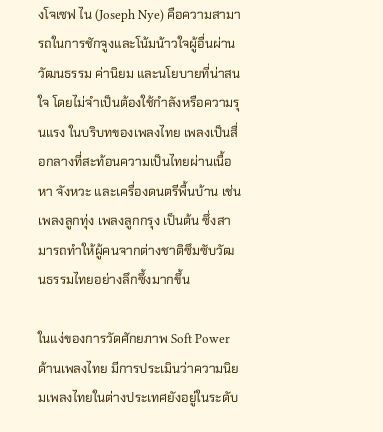งโจเซฟ ไน (Joseph Nye) คือความสามารถในการชักจูงและโน้มน้าวใจผู้อื่นผ่านวัฒนธรรม ค่านิยม และนโยบายที่น่าสนใจ โดยไม่จำเป็นต้องใช้กำลังหรือความรุนแรง ในบริบทของเพลงไทย เพลงเป็นสื่อกลางที่สะท้อนความเป็นไทยผ่านเนื้อหา จังหวะ และเครื่องดนตรีพื้นบ้าน เช่น เพลงลูกทุ่ง เพลงลูกกรุง เป็นต้น ซึ่งสามารถทำให้ผู้คนจากต่างชาติซึมซับวัฒนธรรมไทยอย่างลึกซึ้งมากขึ้น

ในแง่ของการวัดศักยภาพ Soft Power ด้านเพลงไทย มีการประเมินว่าความนิยมเพลงไทยในต่างประเทศยังอยู่ในระดับ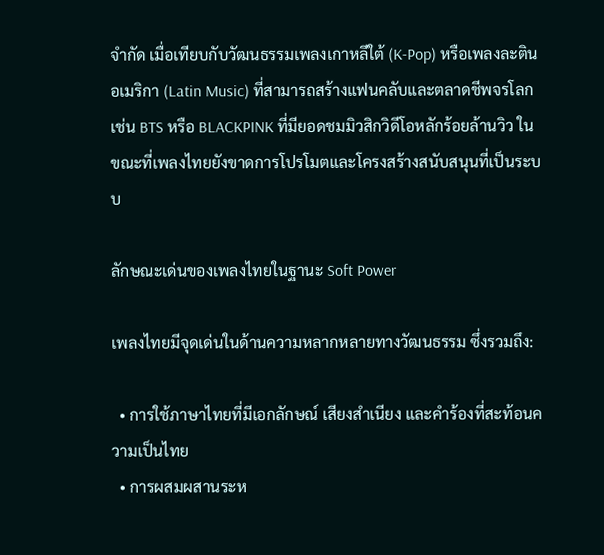จำกัด เมื่อเทียบกับวัฒนธรรมเพลงเกาหลีใต้ (K-Pop) หรือเพลงละตินอเมริกา (Latin Music) ที่สามารถสร้างแฟนคลับและตลาดชีพจรโลก เช่น BTS หรือ BLACKPINK ที่มียอดชมมิวสิกวิดีโอหลักร้อยล้านวิว ในขณะที่เพลงไทยยังขาดการโปรโมตและโครงสร้างสนับสนุนที่เป็นระบบ

ลักษณะเด่นของเพลงไทยในฐานะ Soft Power

เพลงไทยมีจุดเด่นในด้านความหลากหลายทางวัฒนธรรม ซึ่งรวมถึง:

  • การใช้ภาษาไทยที่มีเอกลักษณ์ เสียงสำเนียง และคำร้องที่สะท้อนความเป็นไทย
  • การผสมผสานระห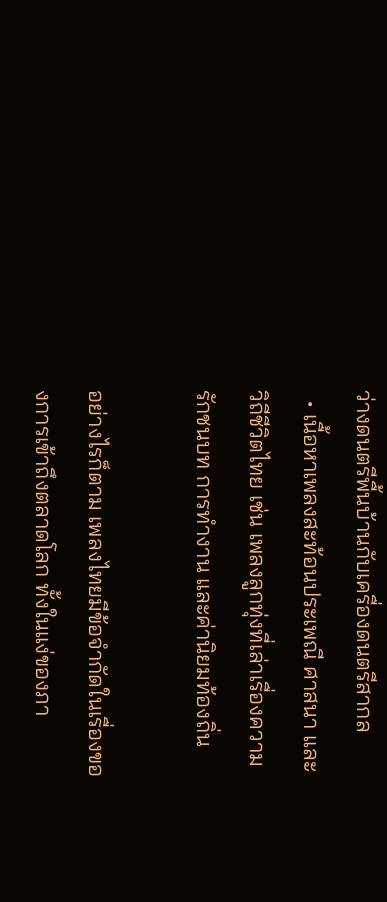ว่างดนตรีพื้นบ้านกับเครื่องดนตรีสากล
  • เนื้อหาเพลงสะท้อนประเพณี ศาสนา และวิถีชีวิตไทย เช่น เพลงลูกทุ่งที่เล่าเรื่องความรักชนบท การทำงาน และค่านิยมท้องถิ่น

อย่างไรก็ตาม เพลงไทยมีข้อจำกัดในเรื่องของการเข้าถึงตลาดโลก ทั้งในแง่ของภา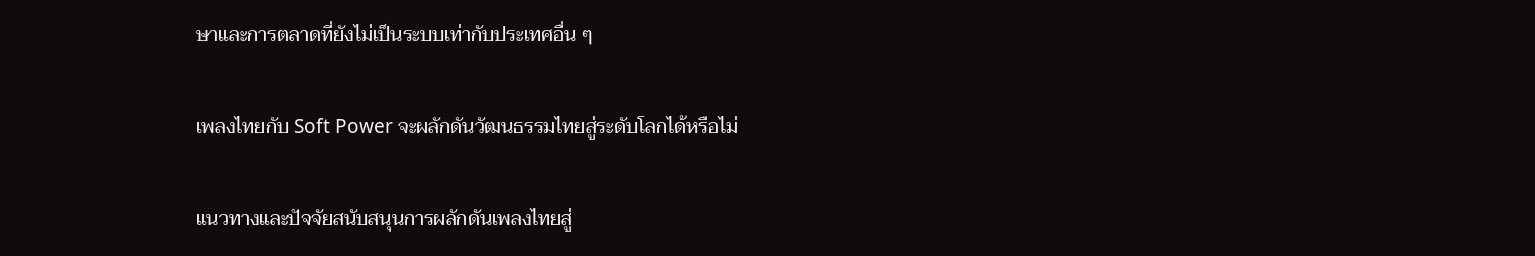ษาและการตลาดที่ยังไม่เป็นระบบเท่ากับประเทศอื่น ๆ

เพลงไทยกับ Soft Power จะผลักดันวัฒนธรรมไทยสู่ระดับโลกได้หรือไม่

แนวทางและปัจจัยสนับสนุนการผลักดันเพลงไทยสู่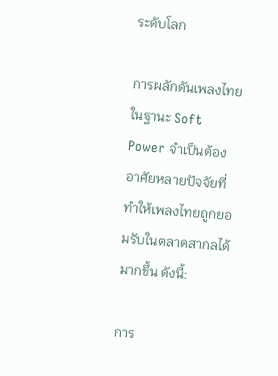ระดับโลก

การผลักดันเพลงไทยในฐานะ Soft Power จำเป็นต้องอาศัยหลายปัจจัยที่ทำให้เพลงไทยถูกยอมรับในตลาดสากลได้มากขึ้น ดังนี้:

การ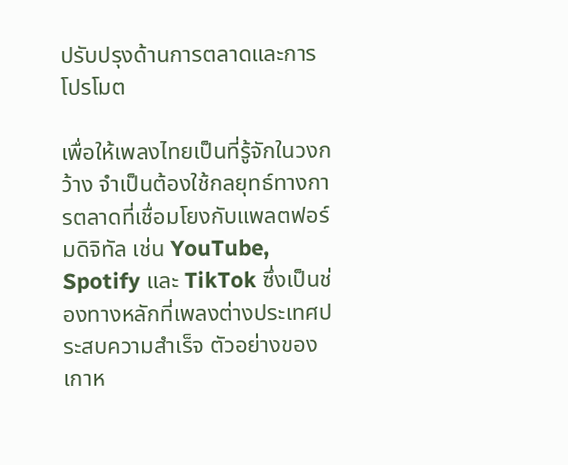ปรับปรุงด้านการตลาดและการโปรโมต

เพื่อให้เพลงไทยเป็นที่รู้จักในวงกว้าง จำเป็นต้องใช้กลยุทธ์ทางการตลาดที่เชื่อมโยงกับแพลตฟอร์มดิจิทัล เช่น YouTube, Spotify และ TikTok ซึ่งเป็นช่องทางหลักที่เพลงต่างประเทศประสบความสำเร็จ ตัวอย่างของเกาห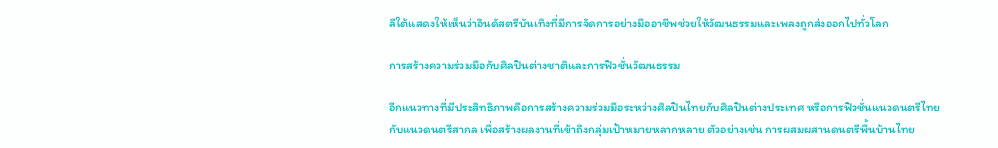ลีใต้แสดงให้เห็นว่าอินดัสตรีบันเทิงที่มีการจัดการอย่างมืออาชีพช่วยให้วัฒนธรรมและเพลงถูกส่งออกไปทั่วโลก

การสร้างความร่วมมือกับศิลปินต่างชาติและการฟิวชั่นวัฒนธรรม

อีกแนวทางที่มีประสิทธิภาพคือการสร้างความร่วมมือระหว่างศิลปินไทยกับศิลปินต่างประเทศ หรือการฟิวชั่นแนวดนตรีไทยกับแนวดนตรีสากล เพื่อสร้างผลงานที่เข้าถึงกลุ่มเป้าหมายหลากหลาย ตัวอย่างเช่น การผสมผสานดนตรีพื้นบ้านไทย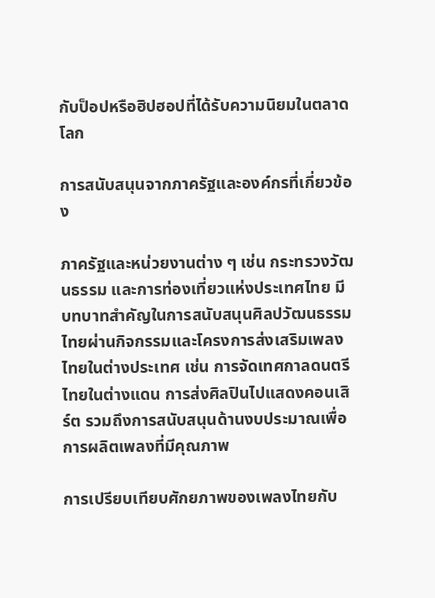กับป็อปหรือฮิปฮอปที่ได้รับความนิยมในตลาดโลก

การสนับสนุนจากภาครัฐและองค์กรที่เกี่ยวข้อง

ภาครัฐและหน่วยงานต่าง ๆ เช่น กระทรวงวัฒนธรรม และการท่องเที่ยวแห่งประเทศไทย มีบทบาทสำคัญในการสนับสนุนศิลปวัฒนธรรมไทยผ่านกิจกรรมและโครงการส่งเสริมเพลงไทยในต่างประเทศ เช่น การจัดเทศกาลดนตรีไทยในต่างแดน การส่งศิลปินไปแสดงคอนเสิร์ต รวมถึงการสนับสนุนด้านงบประมาณเพื่อการผลิตเพลงที่มีคุณภาพ

การเปรียบเทียบศักยภาพของเพลงไทยกับ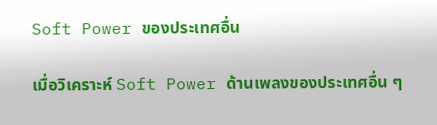Soft Power ของประเทศอื่น

เมื่อวิเคราะห์ Soft Power ด้านเพลงของประเทศอื่น ๆ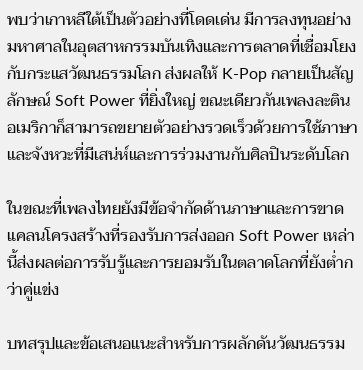พบว่าเกาหลีใต้เป็นตัวอย่างที่โดดเด่น มีการลงทุนอย่างมหาศาลในอุตสาหกรรมบันเทิงและการตลาดที่เชื่อมโยงกับกระแสวัฒนธรรมโลก ส่งผลให้ K-Pop กลายเป็นสัญลักษณ์ Soft Power ที่ยิ่งใหญ่ ขณะเดียวกันเพลงละตินอเมริกาก็สามารถขยายตัวอย่างรวดเร็วด้วยการใช้ภาษาและจังหวะที่มีเสน่ห์และการร่วมงานกับศิลปินระดับโลก

ในขณะที่เพลงไทยยังมีข้อจำกัดด้านภาษาและการขาดแคลนโครงสร้างที่รองรับการส่งออก Soft Power เหล่านี้ส่งผลต่อการรับรู้และการยอมรับในตลาดโลกที่ยังต่ำกว่าคู่แข่ง

บทสรุปและข้อเสนอแนะสำหรับการผลักดันวัฒนธรรม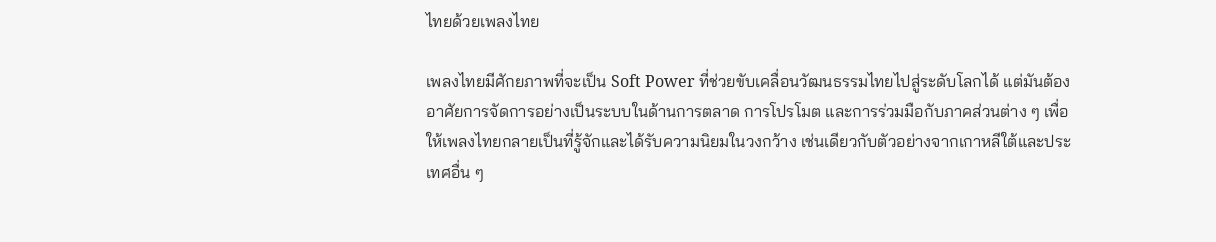ไทยด้วยเพลงไทย

เพลงไทยมีศักยภาพที่จะเป็น Soft Power ที่ช่วยขับเคลื่อนวัฒนธรรมไทยไปสู่ระดับโลกได้ แต่มันต้องอาศัยการจัดการอย่างเป็นระบบในด้านการตลาด การโปรโมต และการร่วมมือกับภาคส่วนต่าง ๆ เพื่อให้เพลงไทยกลายเป็นที่รู้จักและได้รับความนิยมในวงกว้าง เช่นเดียวกับตัวอย่างจากเกาหลีใต้และประเทศอื่น ๆ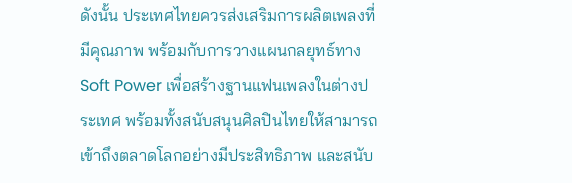ดังนั้น ประเทศไทยควรส่งเสริมการผลิตเพลงที่มีคุณภาพ พร้อมกับการวางแผนกลยุทธ์ทาง Soft Power เพื่อสร้างฐานแฟนเพลงในต่างประเทศ พร้อมทั้งสนับสนุนศิลปินไทยให้สามารถเข้าถึงตลาดโลกอย่างมีประสิทธิภาพ และสนับ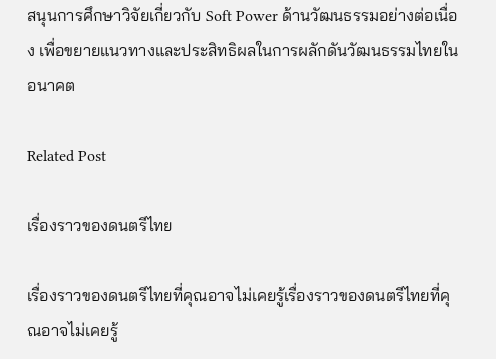สนุนการศึกษาวิจัยเกี่ยวกับ Soft Power ด้านวัฒนธรรมอย่างต่อเนื่อง เพื่อขยายแนวทางและประสิทธิผลในการผลักดันวัฒนธรรมไทยในอนาคต

Related Post

เรื่องราวของดนตรีไทย

เรื่องราวของดนตรีไทยที่คุณอาจไม่เคยรู้เรื่องราวของดนตรีไทยที่คุณอาจไม่เคยรู้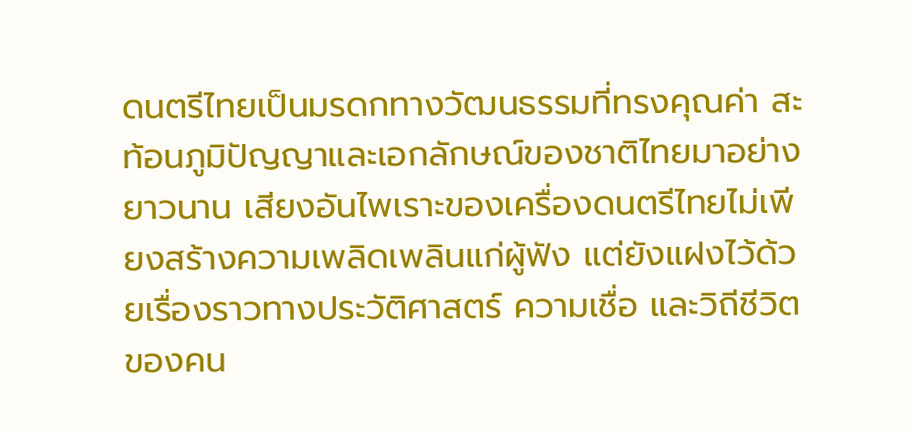ดนตรีไทยเป็นมรดกทางวัฒนธรรมที่ทรงคุณค่า สะท้อนภูมิปัญญาและเอกลักษณ์ของชาติไทยมาอย่างยาวนาน เสียงอันไพเราะของเครื่องดนตรีไทยไม่เพียงสร้างความเพลิดเพลินแก่ผู้ฟัง แต่ยังแฝงไว้ด้วยเรื่องราวทางประวัติศาสตร์ ความเชื่อ และวิถีชีวิตของคน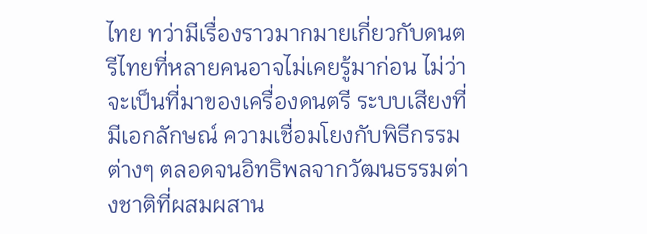ไทย ทว่ามีเรื่องราวมากมายเกี่ยวกับดนตรีไทยที่หลายคนอาจไม่เคยรู้มาก่อน ไม่ว่าจะเป็นที่มาของเครื่องดนตรี ระบบเสียงที่มีเอกลักษณ์ ความเชื่อมโยงกับพิธีกรรมต่างๆ ตลอดจนอิทธิพลจากวัฒนธรรมต่างชาติที่ผสมผสาน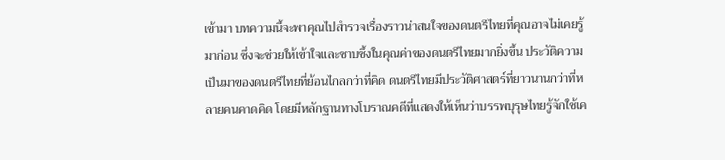เข้ามา บทความนี้จะพาคุณไปสำรวจเรื่องราวน่าสนใจของดนตรีไทยที่คุณอาจไม่เคยรู้มาก่อน ซึ่งจะช่วยให้เข้าใจและซาบซึ้งในคุณค่าของดนตรีไทยมากยิ่งขึ้น ประวัติความเป็นมาของดนตรีไทยที่ย้อนไกลกว่าที่คิด ดนตรีไทยมีประวัติศาสตร์ที่ยาวนานกว่าที่หลายคนคาดคิด โดยมีหลักฐานทางโบราณคดีที่แสดงให้เห็นว่าบรรพบุรุษไทยรู้จักใช้เค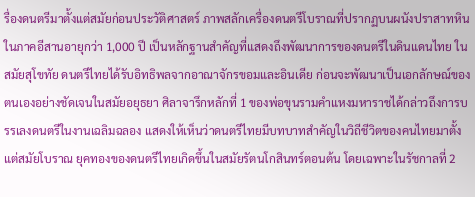รื่องดนตรีมาตั้งแต่สมัยก่อนประวัติศาสตร์ ภาพสลักเครื่องดนตรีโบราณที่ปรากฏบนผนังปราสาทหินในภาคอีสานอายุกว่า 1,000 ปี เป็นหลักฐานสำคัญที่แสดงถึงพัฒนาการของดนตรีในดินแดนไทย ในสมัยสุโขทัย ดนตรีไทยได้รับอิทธิพลจากอาณาจักรขอมและอินเดีย ก่อนจะพัฒนาเป็นเอกลักษณ์ของตนเองอย่างชัดเจนในสมัยอยุธยา ศิลาจารึกหลักที่ 1 ของพ่อขุนรามคำแหงมหาราชได้กล่าวถึงการบรรเลงดนตรีในงานเฉลิมฉลอง แสดงให้เห็นว่าดนตรีไทยมีบทบาทสำคัญในวิถีชีวิตของคนไทยมาตั้งแต่สมัยโบราณ ยุคทองของดนตรีไทยเกิดขึ้นในสมัยรัตนโกสินทร์ตอนต้น โดยเฉพาะในรัชกาลที่ 2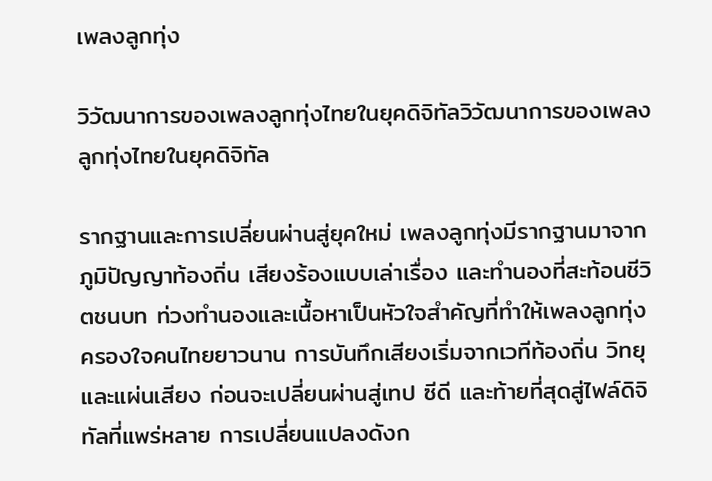เพลงลูกทุ่ง

วิวัฒนาการของเพลงลูกทุ่งไทยในยุคดิจิทัลวิวัฒนาการของเพลงลูกทุ่งไทยในยุคดิจิทัล

รากฐานและการเปลี่ยนผ่านสู่ยุคใหม่ เพลงลูกทุ่งมีรากฐานมาจากภูมิปัญญาท้องถิ่น เสียงร้องแบบเล่าเรื่อง และทำนองที่สะท้อนชีวิตชนบท ท่วงทำนองและเนื้อหาเป็นหัวใจสำคัญที่ทำให้เพลงลูกทุ่งครองใจคนไทยยาวนาน การบันทึกเสียงเริ่มจากเวทีท้องถิ่น วิทยุ และแผ่นเสียง ก่อนจะเปลี่ยนผ่านสู่เทป ซีดี และท้ายที่สุดสู่ไฟล์ดิจิทัลที่แพร่หลาย การเปลี่ยนแปลงดังก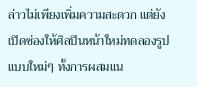ล่าวไม่เพียงเพิ่มความสะดวก แต่ยังเปิดช่องให้ศิลปินหน้าใหม่ทดลองรูปแบบใหม่ๆ ทั้งการผสมแน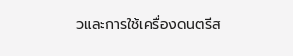วและการใช้เครื่องดนตรีส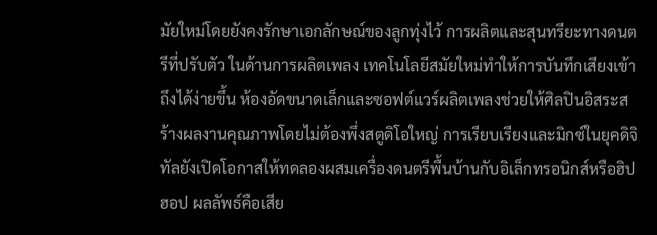มัยใหม่โดยยังคงรักษาเอกลักษณ์ของลูกทุ่งไว้ การผลิตและสุนทรียะทางดนตรีที่ปรับตัว ในด้านการผลิตเพลง เทคโนโลยีสมัยใหม่ทำให้การบันทึกเสียงเข้าถึงได้ง่ายขึ้น ห้องอัดขนาดเล็กและซอฟต์แวร์ผลิตเพลงช่วยให้ศิลปินอิสระสร้างผลงานคุณภาพโดยไม่ต้องพึ่งสตูดิโอใหญ่ การเรียบเรียงและมิกซ์ในยุคดิจิทัลยังเปิดโอกาสให้ทดลองผสมเครื่องดนตรีพื้นบ้านกับอิเล็กทรอนิกส์หรือฮิปฮอป ผลลัพธ์คือเสีย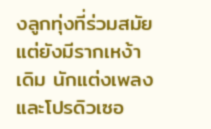งลูกทุ่งที่ร่วมสมัยแต่ยังมีรากเหง้าเดิม นักแต่งเพลงและโปรดิวเซอ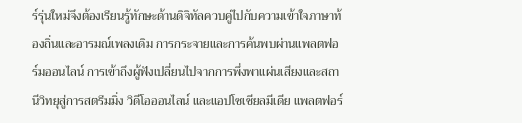ร์รุ่นใหม่จึงต้องเรียนรู้ทักษะด้านดิจิทัลควบคู่ไปกับความเข้าใจภาษาท้องถิ่นและอารมณ์เพลงเดิม การกระจายและการค้นพบผ่านแพลตฟอร์มออนไลน์ การเข้าถึงผู้ฟังเปลี่ยนไปจากการพึ่งพาแผ่นเสียงและสถานีวิทยุสู่การสตรีมมิ่ง วิดีโอออนไลน์ และแอปโซเชียลมีเดีย แพลตฟอร์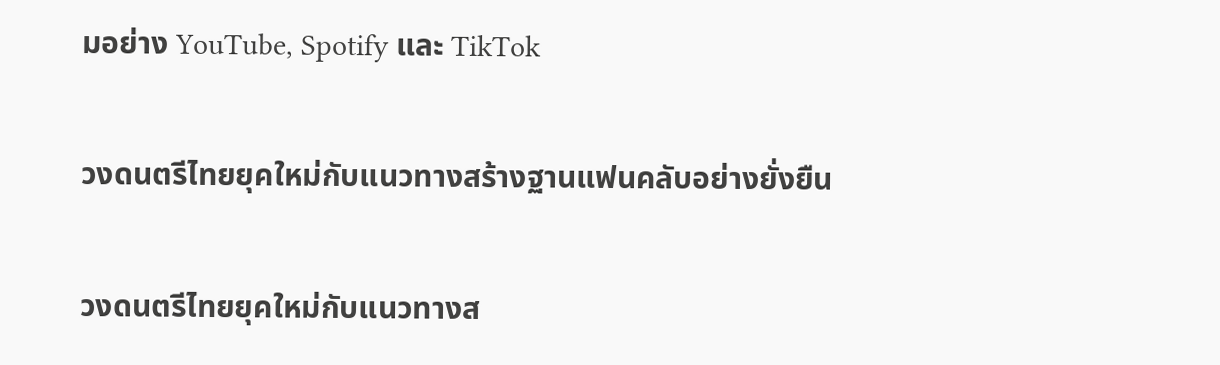มอย่าง YouTube, Spotify และ TikTok

วงดนตรีไทยยุคใหม่กับแนวทางสร้างฐานแฟนคลับอย่างยั่งยืน

วงดนตรีไทยยุคใหม่กับแนวทางส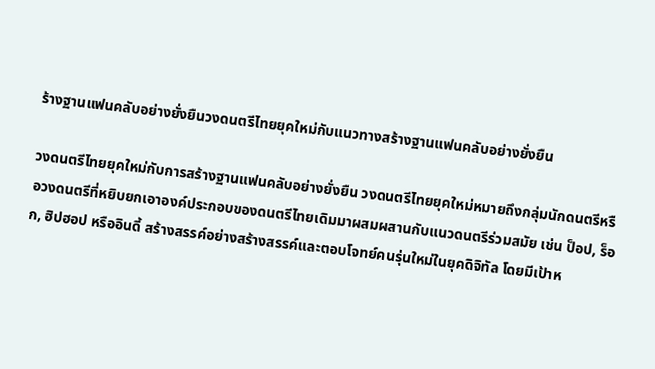ร้างฐานแฟนคลับอย่างยั่งยืนวงดนตรีไทยยุคใหม่กับแนวทางสร้างฐานแฟนคลับอย่างยั่งยืน

วงดนตรีไทยยุคใหม่กับการสร้างฐานแฟนคลับอย่างยั่งยืน วงดนตรีไทยยุคใหม่หมายถึงกลุ่มนักดนตรีหรือวงดนตรีที่หยิบยกเอาองค์ประกอบของดนตรีไทยเดิมมาผสมผสานกับแนวดนตรีร่วมสมัย เช่น ป็อป, ร็อก, ฮิปฮอป หรืออินดี้ สร้างสรรค์อย่างสร้างสรรค์และตอบโจทย์คนรุ่นใหม่ในยุคดิจิทัล โดยมีเป้าห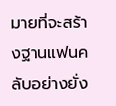มายที่จะสร้างฐานแฟนคลับอย่างยั่ง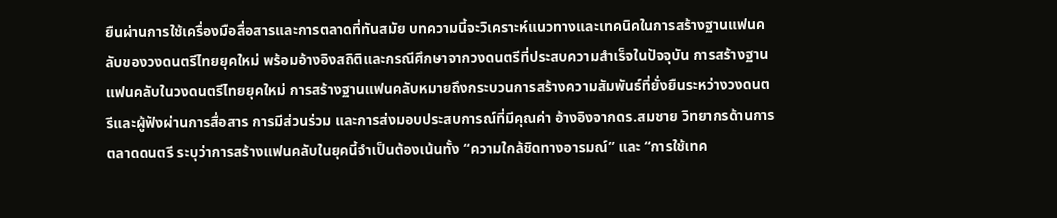ยืนผ่านการใช้เครื่องมือสื่อสารและการตลาดที่ทันสมัย บทความนี้จะวิเคราะห์แนวทางและเทคนิคในการสร้างฐานแฟนคลับของวงดนตรีไทยยุคใหม่ พร้อมอ้างอิงสถิติและกรณีศึกษาจากวงดนตรีที่ประสบความสำเร็จในปัจจุบัน การสร้างฐานแฟนคลับในวงดนตรีไทยยุคใหม่ การสร้างฐานแฟนคลับหมายถึงกระบวนการสร้างความสัมพันธ์ที่ยั่งยืนระหว่างวงดนตรีและผู้ฟังผ่านการสื่อสาร การมีส่วนร่วม และการส่งมอบประสบการณ์ที่มีคุณค่า อ้างอิงจากดร.สมชาย วิทยากรด้านการตลาดดนตรี ระบุว่าการสร้างแฟนคลับในยุคนี้จำเป็นต้องเน้นทั้ง “ความใกล้ชิดทางอารมณ์” และ “การใช้เทค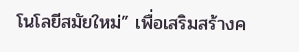โนโลยีสมัยใหม่” เพื่อเสริมสร้างค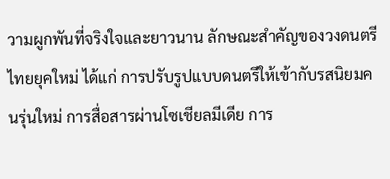วามผูกพันที่จริงใจและยาวนาน ลักษณะสำคัญของวงดนตรีไทยยุคใหม่ ได้แก่ การปรับรูปแบบดนตรีให้เข้ากับรสนิยมคนรุ่นใหม่ การสื่อสารผ่านโซเชียลมีเดีย การ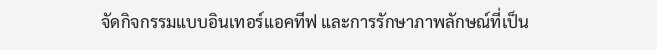จัดกิจกรรมแบบอินเทอร์แอคทีฟ และการรักษาภาพลักษณ์ที่เป็น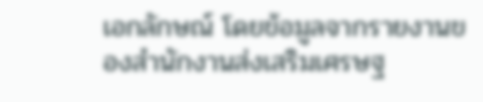เอกลักษณ์ โดยข้อมูลจากรายงานของสำนักงานส่งเสริมเศรษฐ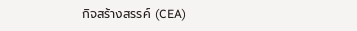กิจสร้างสรรค์ (CEA)